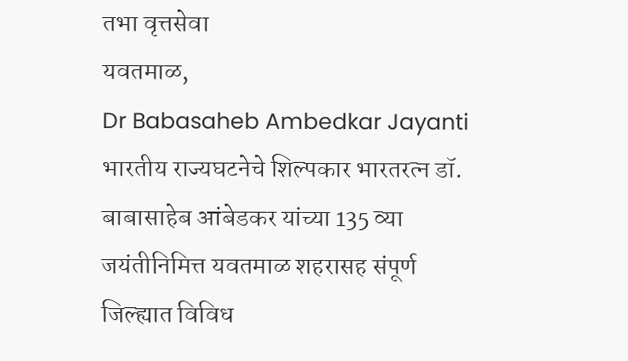तभा वृत्तसेवा
यवतमाळ,
Dr Babasaheb Ambedkar Jayanti भारतीय राज्यघटनेचे शिल्पकार भारतरत्न डॉ. बाबासाहेब आंबेडकर यांच्या 135 व्या जयंतीनिमित्त यवतमाळ शहरासह संपूर्ण जिल्ह्यात विविध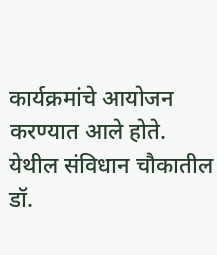कार्यक्रमांचे आयोजन करण्यात आले होते.
येथील संविधान चौकातील डॉ.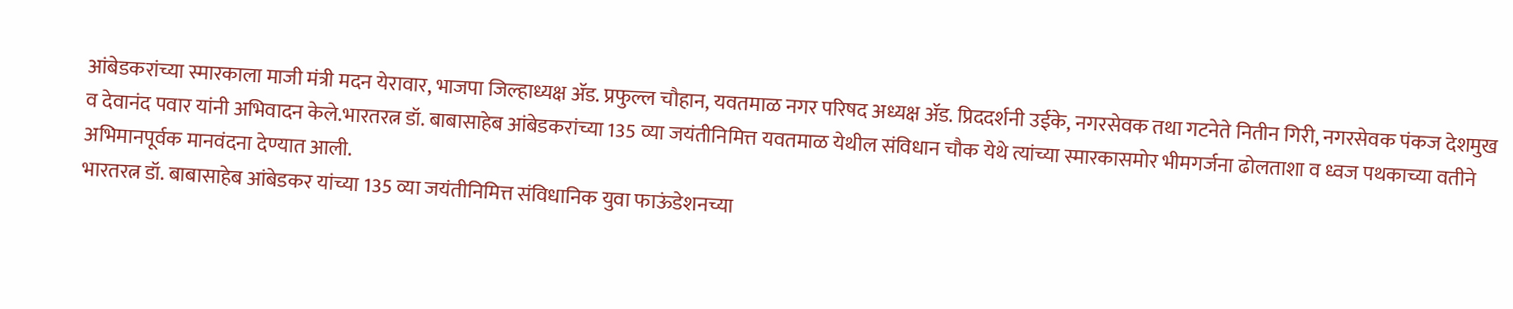आंबेडकरांच्या स्मारकाला माजी मंत्री मदन येरावार, भाजपा जिल्हाध्यक्ष ॲड. प्रफुल्ल चौहान, यवतमाळ नगर परिषद अध्यक्ष ॲड. प्रिददर्शनी उईके, नगरसेवक तथा गटनेते नितीन गिरी, नगरसेवक पंकज देशमुख व देवानंद पवार यांनी अभिवादन केले.भारतरत्न डॉ. बाबासाहेब आंबेडकरांच्या 135 व्या जयंतीनिमित्त यवतमाळ येथील संविधान चौक येथे त्यांच्या स्मारकासमोर भीमगर्जना ढोलताशा व ध्वज पथकाच्या वतीने अभिमानपूर्वक मानवंदना देण्यात आली.
भारतरत्न डॉ. बाबासाहेब आंबेडकर यांच्या 135 व्या जयंतीनिमित्त संविधानिक युवा फाऊंडेशनच्या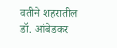वतीने शहरातील डॉ. आंबेडकर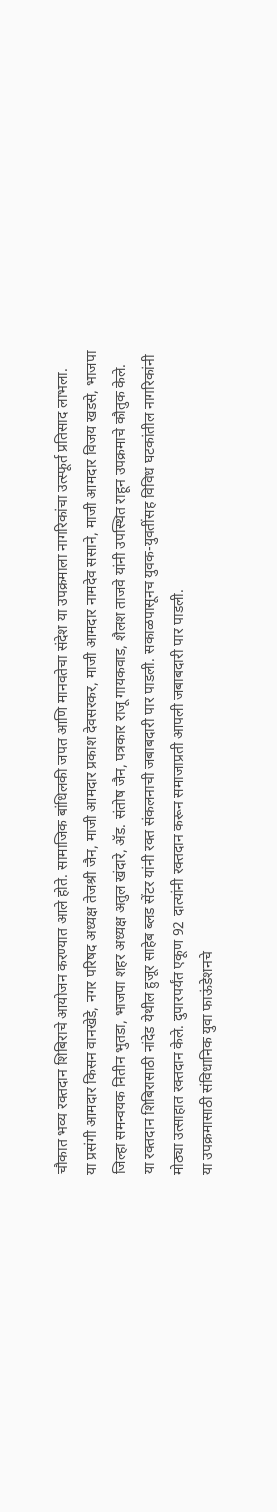चौकात भव्य रक्तदान शिबिराचे आयोजन करण्यात आले होते. सामाजिक बांधिलकी जपत आणि मानवतेचा संदेश या उपक्रमाला नागरिकांचा उत्स्फूर्त प्रतिसाद लाभला.
या प्रसंगी आमदार किसन वानखेडे, नगर परिषद अध्यक्ष तेजश्री जैन, माजी आमदार प्रकाश देवसरकर, माजी आमदार नामदेव ससाने, माजी आमदार विजय खडसे, भाजपा जिल्हा समन्वयक नितीन भुतडा, भाजपा शहर अध्यक्ष अतुल खंदारे, ॲड. संतोष जैन, पत्रकार राजू गायकवाड, शैलश ताजवे यांनी उपस्थित राहून उपक्रमाचे कौतुक केले.
या रक्तदान शिबिरासाठी नांदेड येथील हुजूर साहेब ब्लड सेंटर यांनी रक्त संकलनाची जबाबदारी पार पाडली. सकाळपासूनच युवक-युवतींसह विविध घटकांतील नागरिकांनी मोठ्या उत्साहात रक्तदान केले. दुपारपर्यंत एकूण 92 दात्यांनी रक्तदान करून समाजाप्रती आपली जबाबदारी पार पाडली.
या उपक्रमासाठी संविधानिक युवा फाऊंडेशनचे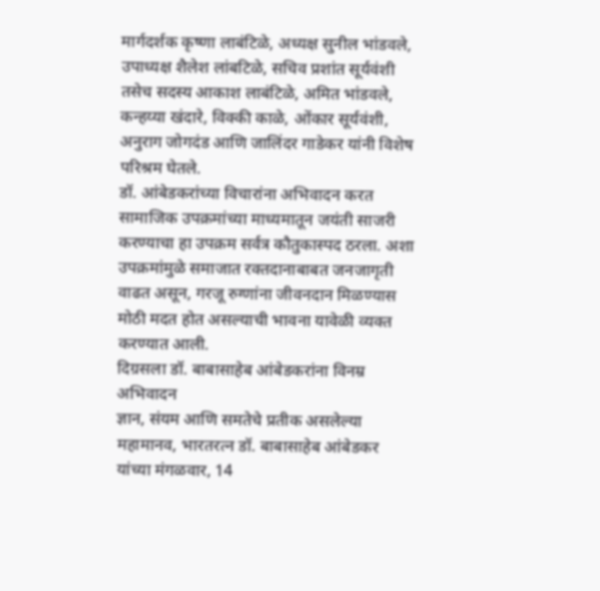मार्गदर्शक कृष्णा लाबंटिळे, अध्यक्ष सुनील भांडवले, उपाध्यक्ष शैलेश लांबटिळे, सचिव प्रशांत सूर्यवंशी तसेच सदस्य आकाश लाबंटिळे, अमित भांडवले, कन्हय्या खंदारे, विक्की काळे, ओंकार सूर्यवंशी, अनुराग जोगदंड आणि जालिंदर गाडेकर यांनी विशेष परिश्रम घेतले.
डॉ. आंबेडकरांच्या विचारांना अभिवादन करत सामाजिक उपक्रमांच्या माध्यमातून जयंती साजरी करण्याचा हा उपक्रम सर्वत्र कौतुकास्पद ठरला. अशा उपक्रमांमुळे समाजात रक्तदानाबाबत जनजागृती वाढत असून, गरजू रुग्णांना जीवनदान मिळण्यास मोठी मदत होत असल्याची भावना यावेळी व्यक्त करण्यात आली.
दिग्रसला डॉ. बाबासाहेब आंबेडकरांना विनम्र अभिवादन
ज्ञान, संयम आणि समतेचे प्रतीक असलेल्या महामानव, भारतरत्न डॉ. बाबासाहेब आंबेडकर यांच्या मंगळवार, 14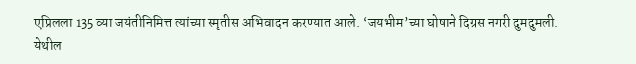एप्रिलला 135 व्या जयंतीनिमित्त त्यांच्या स्मृतीस अभिवादन करण्यात आले. ‘जयभीम’च्या घोषाने दिग्रस नगरी दुमदुमली.
येथील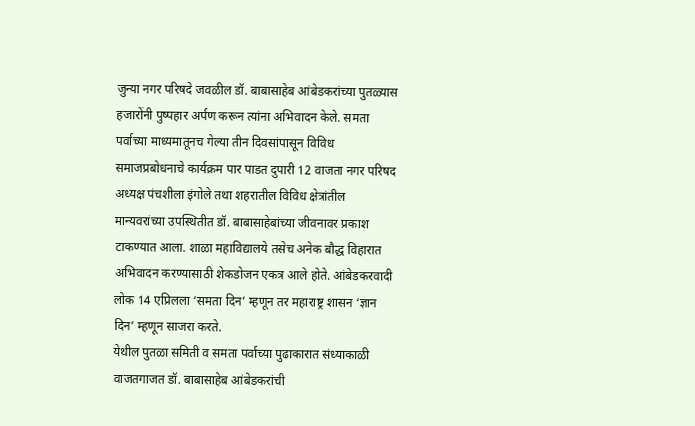जुन्या नगर परिषदे जवळील डॉ. बाबासाहेब आंबेडकरांच्या पुतळ्यास हजारोंनी पुष्पहार अर्पण करून त्यांना अभिवादन केले. समता पर्वाच्या माध्यमातूनच गेल्या तीन दिवसांपासून विविध समाजप्रबोधनाचे कार्यक्रम पार पाडत दुपारी 12 वाजता नगर परिषद अध्यक्ष पंचशीला इंगोले तथा शहरातील विविध क्षेत्रांतील मान्यवरांच्या उपस्थितीत डॉ. बाबासाहेबांच्या जीवनावर प्रकाश टाकण्यात आला. शाळा महाविद्यालये तसेच अनेक बौद्ध विहारात अभिवादन करण्यासाठी शेकडोजन एकत्र आले होते. आंबेडकरवादी लोक 14 एप्रिलला ‘समता दिन’ म्हणून तर महाराष्ट्र शासन ‘ज्ञान दिन’ म्हणून साजरा करते.
येथील पुतळा समिती व समता पर्वाच्या पुढाकारात संध्याकाळी वाजतगाजत डॉ. बाबासाहेब आंबेडकरांची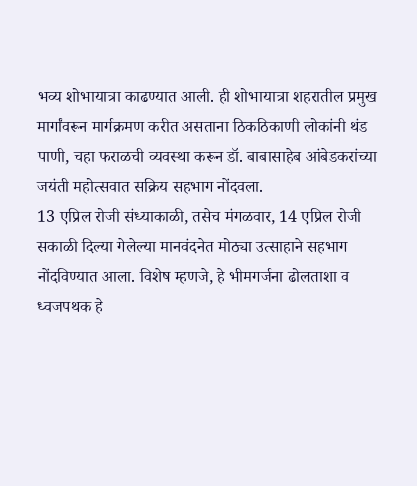भव्य शोभायात्रा काढण्यात आली. ही शोभायात्रा शहरातील प्रमुख मार्गांवरून मार्गक्रमण करीत असताना ठिकठिकाणी लोकांनी थंड पाणी, चहा फराळची व्यवस्था करून डॉ. बाबासाहेब आंबेडकरांच्या जयंती महोत्सवात सक्रिय सहभाग नोंदवला.
13 एप्रिल रोजी संध्याकाळी, तसेच मंगळवार, 14 एप्रिल रोजी सकाळी दिल्या गेलेल्या मानवंदनेत मोठ्या उत्साहाने सहभाग नोंदविण्यात आला. विशेष म्हणजे, हे भीमगर्जना ढोलताशा व ध्वजपथक हे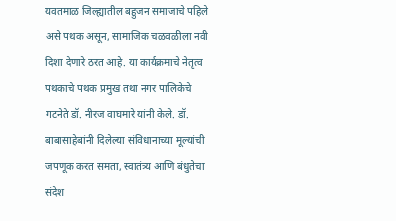यवतमाळ जिल्ह्यातील बहुजन समाजाचे पहिले असे पथक असून, सामाजिक चळवळीला नवी दिशा देणारे ठरत आहे. या कार्यक्रमाचे नेतृत्व पथकाचे पथक प्रमुख तथा नगर पालिकेचे गटनेते डॉ. नीरज वाघमारे यांनी केले. डॉ. बाबासाहेबांनी दिलेल्या संविधानाच्या मूल्यांची जपणूक करत समता, स्वातंत्र्य आणि बंधुतेचा संदेश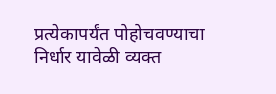प्रत्येकापर्यंत पोहोचवण्याचा निर्धार यावेळी व्यक्त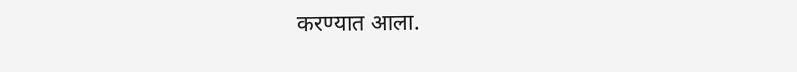करण्यात आला.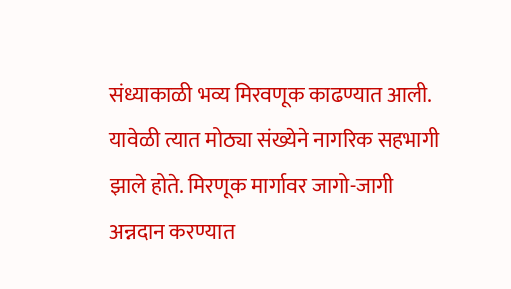संध्याकाळी भव्य मिरवणूक काढण्यात आली. यावेळी त्यात मोठ्या संख्येने नागरिक सहभागी झाले होते. मिरणूक मार्गावर जागो-जागी अन्नदान करण्यात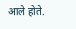आले होते.